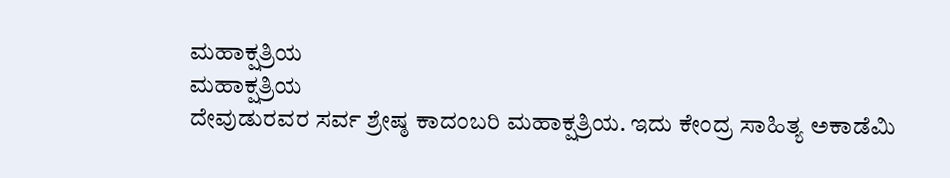ಮಹಾಕ್ಷತ್ರಿಯ
ಮಹಾಕ್ಷತ್ರಿಯ
ದೇವುಡುರವರ ಸರ್ವ ಶ್ರೇಷ್ಠ ಕಾದಂಬರಿ ಮಹಾಕ್ಷತ್ರಿಯ. ಇದು ಕೇಂದ್ರ ಸಾಹಿತ್ಯ ಅಕಾಡೆಮಿ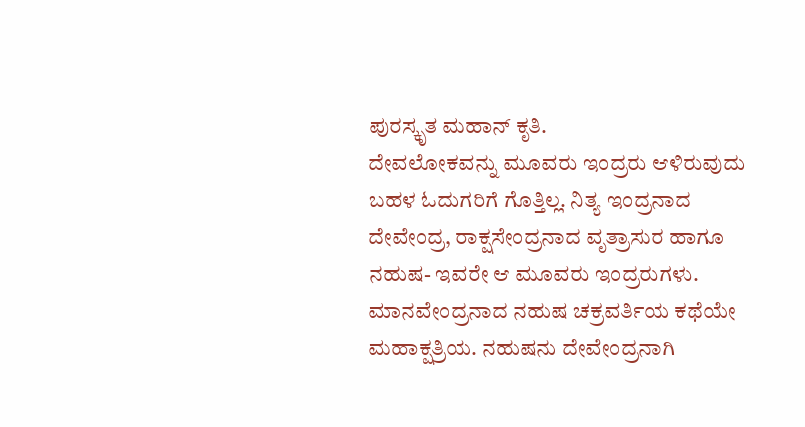ಪುರಸ್ಕೃತ ಮಹಾನ್ ಕೃತಿ.
ದೇವಲೋಕವನ್ನು ಮೂವರು ಇಂದ್ರರು ಆಳಿರುವುದು ಬಹಳ ಓದುಗರಿಗೆ ಗೊತ್ತಿಲ್ಲ. ನಿತ್ಯ ಇಂದ್ರನಾದ ದೇವೇಂದ್ರ, ರಾಕ್ಷಸೇಂದ್ರನಾದ ವೃತ್ರಾಸುರ ಹಾಗೂ ನಹುಷ- ಇವರೇ ಆ ಮೂವರು ಇಂದ್ರರುಗಳು.
ಮಾನವೇಂದ್ರನಾದ ನಹುಷ ಚಕ್ರವರ್ತಿಯ ಕಥೆಯೇ ಮಹಾಕ್ಷತ್ರಿಯ. ನಹುಷನು ದೇವೇಂದ್ರನಾಗಿ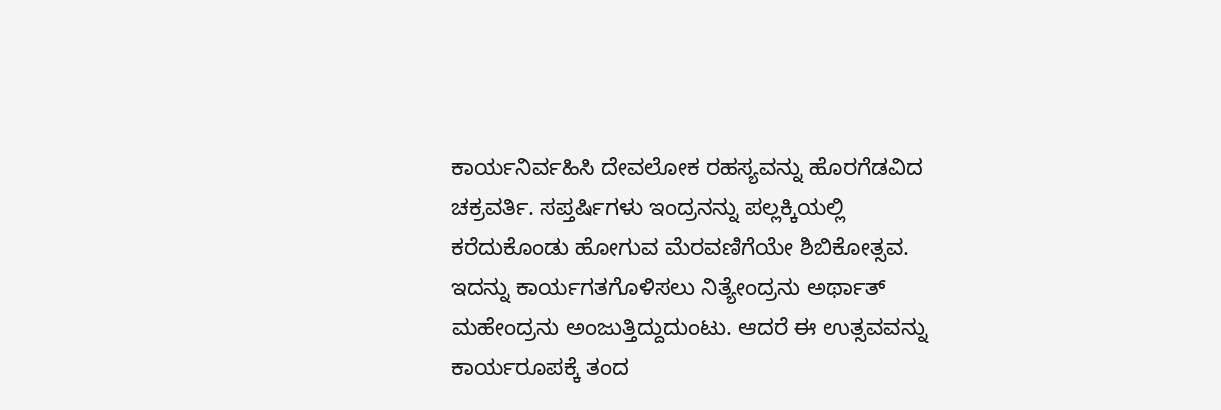ಕಾರ್ಯನಿರ್ವಹಿಸಿ ದೇವಲೋಕ ರಹಸ್ಯವನ್ನು ಹೊರಗೆಡವಿದ ಚಕ್ರವರ್ತಿ. ಸಪ್ತರ್ಷಿಗಳು ಇಂದ್ರನನ್ನು ಪಲ್ಲಕ್ಕಿಯಲ್ಲಿ ಕರೆದುಕೊಂಡು ಹೋಗುವ ಮೆರವಣಿಗೆಯೇ ಶಿಬಿಕೋತ್ಸವ. ಇದನ್ನು ಕಾರ್ಯಗತಗೊಳಿಸಲು ನಿತ್ಯೇಂದ್ರನು ಅರ್ಥಾತ್ ಮಹೇಂದ್ರನು ಅಂಜುತ್ತಿದ್ದುದುಂಟು. ಆದರೆ ಈ ಉತ್ಸವವನ್ನು ಕಾರ್ಯರೂಪಕ್ಕೆ ತಂದ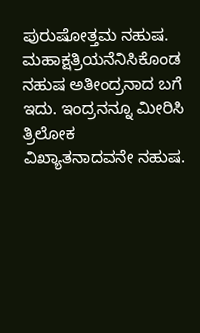ಪುರುಷೋತ್ತಮ ನಹುಷ. ಮಹಾಕ್ಷತ್ರಿಯನೆನಿಸಿಕೊಂಡ ನಹುಷ ಅತೀಂದ್ರನಾದ ಬಗೆ ಇದು. ಇಂದ್ರನನ್ನೂ ಮೀರಿಸಿ ತ್ರಿಲೋಕ ವಿಖ್ಯಾತನಾದವನೇ ನಹುಷ.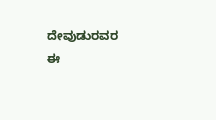ದೇವುಡುರವರ ಈ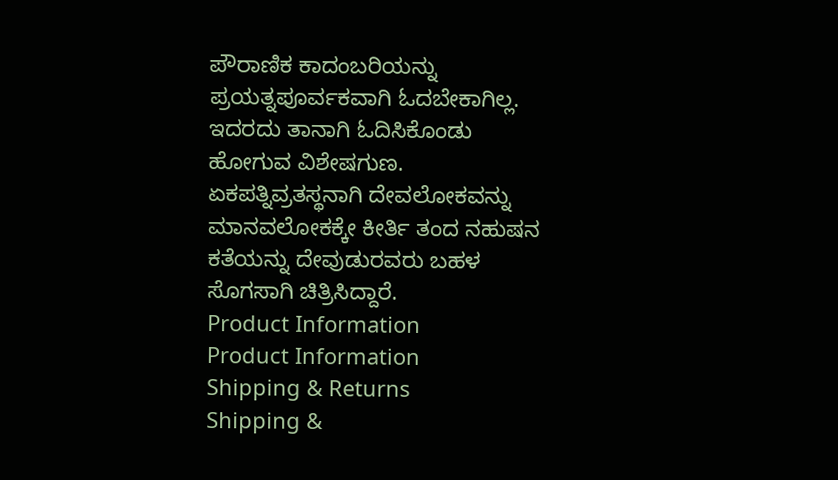ಪೌರಾಣಿಕ ಕಾದಂಬರಿಯನ್ನು ಪ್ರಯತ್ನಪೂರ್ವಕವಾಗಿ ಓದಬೇಕಾಗಿಲ್ಲ. ಇದರದು ತಾನಾಗಿ ಓದಿಸಿಕೊಂಡು ಹೋಗುವ ವಿಶೇಷಗುಣ. ಏಕಪತ್ನಿವ್ರತಸ್ಥನಾಗಿ ದೇವಲೋಕವನ್ನು ಮಾನವಲೋಕಕ್ಕೇ ಕೀರ್ತಿ ತಂದ ನಹುಷನ ಕತೆಯನ್ನು ದೇವುಡುರವರು ಬಹಳ ಸೊಗಸಾಗಿ ಚಿತ್ರಿಸಿದ್ದಾರೆ.
Product Information
Product Information
Shipping & Returns
Shipping &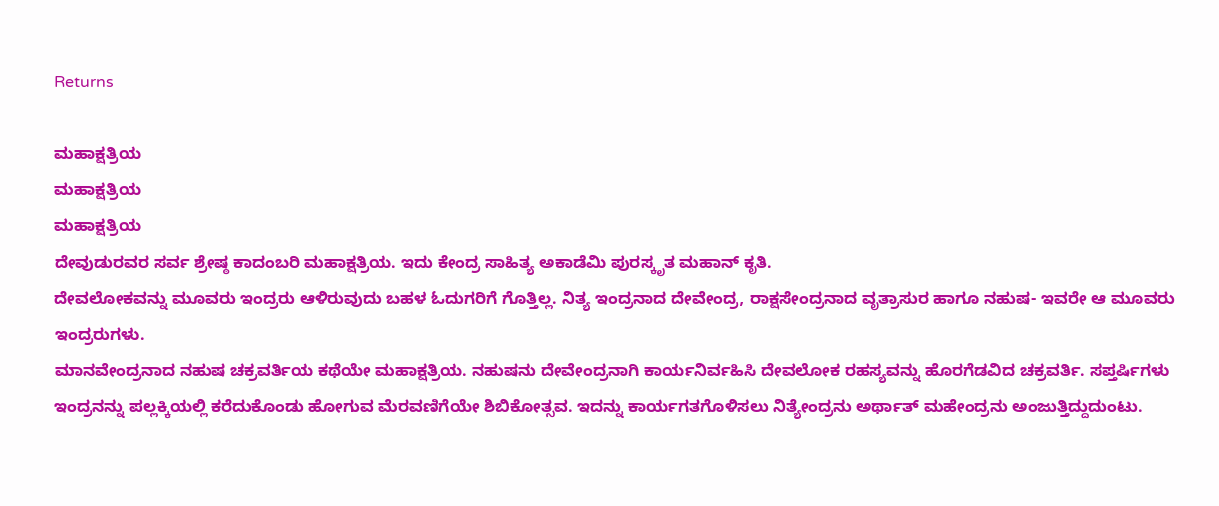Returns

ಮಹಾಕ್ಷತ್ರಿಯ
ಮಹಾಕ್ಷತ್ರಿಯ
ಮಹಾಕ್ಷತ್ರಿಯ
ದೇವುಡುರವರ ಸರ್ವ ಶ್ರೇಷ್ಠ ಕಾದಂಬರಿ ಮಹಾಕ್ಷತ್ರಿಯ. ಇದು ಕೇಂದ್ರ ಸಾಹಿತ್ಯ ಅಕಾಡೆಮಿ ಪುರಸ್ಕೃತ ಮಹಾನ್ ಕೃತಿ.
ದೇವಲೋಕವನ್ನು ಮೂವರು ಇಂದ್ರರು ಆಳಿರುವುದು ಬಹಳ ಓದುಗರಿಗೆ ಗೊತ್ತಿಲ್ಲ. ನಿತ್ಯ ಇಂದ್ರನಾದ ದೇವೇಂದ್ರ, ರಾಕ್ಷಸೇಂದ್ರನಾದ ವೃತ್ರಾಸುರ ಹಾಗೂ ನಹುಷ- ಇವರೇ ಆ ಮೂವರು ಇಂದ್ರರುಗಳು.
ಮಾನವೇಂದ್ರನಾದ ನಹುಷ ಚಕ್ರವರ್ತಿಯ ಕಥೆಯೇ ಮಹಾಕ್ಷತ್ರಿಯ. ನಹುಷನು ದೇವೇಂದ್ರನಾಗಿ ಕಾರ್ಯನಿರ್ವಹಿಸಿ ದೇವಲೋಕ ರಹಸ್ಯವನ್ನು ಹೊರಗೆಡವಿದ ಚಕ್ರವರ್ತಿ. ಸಪ್ತರ್ಷಿಗಳು ಇಂದ್ರನನ್ನು ಪಲ್ಲಕ್ಕಿಯಲ್ಲಿ ಕರೆದುಕೊಂಡು ಹೋಗುವ ಮೆರವಣಿಗೆಯೇ ಶಿಬಿಕೋತ್ಸವ. ಇದನ್ನು ಕಾರ್ಯಗತಗೊಳಿಸಲು ನಿತ್ಯೇಂದ್ರನು ಅರ್ಥಾತ್ ಮಹೇಂದ್ರನು ಅಂಜುತ್ತಿದ್ದುದುಂಟು.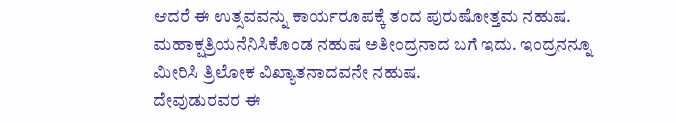ಆದರೆ ಈ ಉತ್ಸವವನ್ನು ಕಾರ್ಯರೂಪಕ್ಕೆ ತಂದ ಪುರುಷೋತ್ತಮ ನಹುಷ. ಮಹಾಕ್ಷತ್ರಿಯನೆನಿಸಿಕೊಂಡ ನಹುಷ ಅತೀಂದ್ರನಾದ ಬಗೆ ಇದು. ಇಂದ್ರನನ್ನೂ ಮೀರಿಸಿ ತ್ರಿಲೋಕ ವಿಖ್ಯಾತನಾದವನೇ ನಹುಷ.
ದೇವುಡುರವರ ಈ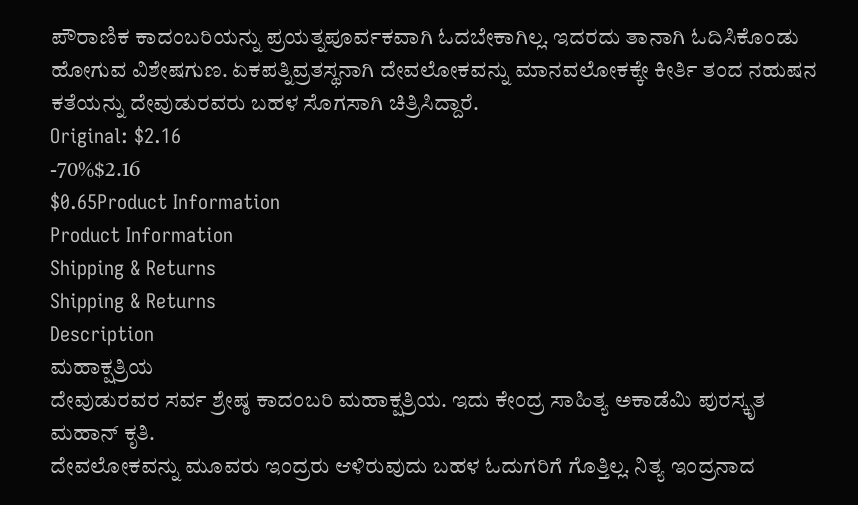ಪೌರಾಣಿಕ ಕಾದಂಬರಿಯನ್ನು ಪ್ರಯತ್ನಪೂರ್ವಕವಾಗಿ ಓದಬೇಕಾಗಿಲ್ಲ. ಇದರದು ತಾನಾಗಿ ಓದಿಸಿಕೊಂಡು ಹೋಗುವ ವಿಶೇಷಗುಣ. ಏಕಪತ್ನಿವ್ರತಸ್ಥನಾಗಿ ದೇವಲೋಕವನ್ನು ಮಾನವಲೋಕಕ್ಕೇ ಕೀರ್ತಿ ತಂದ ನಹುಷನ ಕತೆಯನ್ನು ದೇವುಡುರವರು ಬಹಳ ಸೊಗಸಾಗಿ ಚಿತ್ರಿಸಿದ್ದಾರೆ.
Original: $2.16
-70%$2.16
$0.65Product Information
Product Information
Shipping & Returns
Shipping & Returns
Description
ಮಹಾಕ್ಷತ್ರಿಯ
ದೇವುಡುರವರ ಸರ್ವ ಶ್ರೇಷ್ಠ ಕಾದಂಬರಿ ಮಹಾಕ್ಷತ್ರಿಯ. ಇದು ಕೇಂದ್ರ ಸಾಹಿತ್ಯ ಅಕಾಡೆಮಿ ಪುರಸ್ಕೃತ ಮಹಾನ್ ಕೃತಿ.
ದೇವಲೋಕವನ್ನು ಮೂವರು ಇಂದ್ರರು ಆಳಿರುವುದು ಬಹಳ ಓದುಗರಿಗೆ ಗೊತ್ತಿಲ್ಲ. ನಿತ್ಯ ಇಂದ್ರನಾದ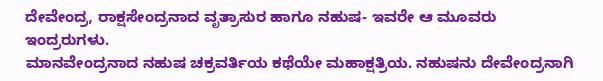ದೇವೇಂದ್ರ, ರಾಕ್ಷಸೇಂದ್ರನಾದ ವೃತ್ರಾಸುರ ಹಾಗೂ ನಹುಷ- ಇವರೇ ಆ ಮೂವರು ಇಂದ್ರರುಗಳು.
ಮಾನವೇಂದ್ರನಾದ ನಹುಷ ಚಕ್ರವರ್ತಿಯ ಕಥೆಯೇ ಮಹಾಕ್ಷತ್ರಿಯ. ನಹುಷನು ದೇವೇಂದ್ರನಾಗಿ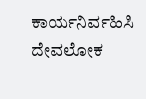ಕಾರ್ಯನಿರ್ವಹಿಸಿ ದೇವಲೋಕ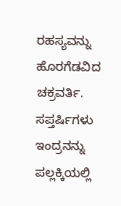ರಹಸ್ಯವನ್ನು ಹೊರಗೆಡವಿದ ಚಕ್ರವರ್ತಿ. ಸಪ್ತರ್ಷಿಗಳು ಇಂದ್ರನನ್ನು ಪಲ್ಲಕ್ಕಿಯಲ್ಲಿ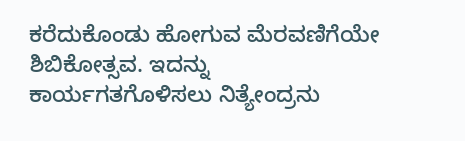ಕರೆದುಕೊಂಡು ಹೋಗುವ ಮೆರವಣಿಗೆಯೇ ಶಿಬಿಕೋತ್ಸವ. ಇದನ್ನು ಕಾರ್ಯಗತಗೊಳಿಸಲು ನಿತ್ಯೇಂದ್ರನು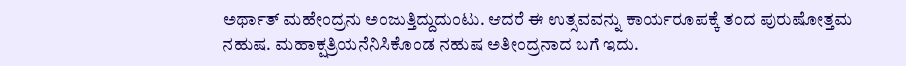ಅರ್ಥಾತ್ ಮಹೇಂದ್ರನು ಅಂಜುತ್ತಿದ್ದುದುಂಟು. ಆದರೆ ಈ ಉತ್ಸವವನ್ನು ಕಾರ್ಯರೂಪಕ್ಕೆ ತಂದ ಪುರುಷೋತ್ತಮ ನಹುಷ. ಮಹಾಕ್ಷತ್ರಿಯನೆನಿಸಿಕೊಂಡ ನಹುಷ ಅತೀಂದ್ರನಾದ ಬಗೆ ಇದು.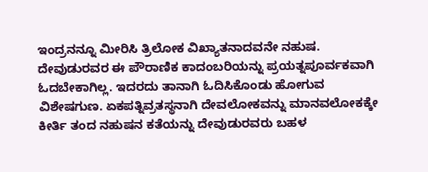ಇಂದ್ರನನ್ನೂ ಮೀರಿಸಿ ತ್ರಿಲೋಕ ವಿಖ್ಯಾತನಾದವನೇ ನಹುಷ.
ದೇವುಡುರವರ ಈ ಪೌರಾಣಿಕ ಕಾದಂಬರಿಯನ್ನು ಪ್ರಯತ್ನಪೂರ್ವಕವಾಗಿ ಓದಬೇಕಾಗಿಲ್ಲ. ಇದರದು ತಾನಾಗಿ ಓದಿಸಿಕೊಂಡು ಹೋಗುವ ವಿಶೇಷಗುಣ. ಏಕಪತ್ನಿವ್ರತಸ್ಥನಾಗಿ ದೇವಲೋಕವನ್ನು ಮಾನವಲೋಕಕ್ಕೇ ಕೀರ್ತಿ ತಂದ ನಹುಷನ ಕತೆಯನ್ನು ದೇವುಡುರವರು ಬಹಳ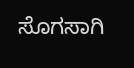ಸೊಗಸಾಗಿ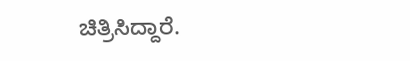ಚಿತ್ರಿಸಿದ್ದಾರೆ.